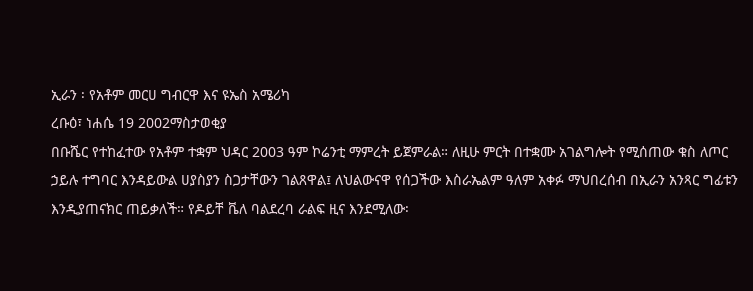ኢራን ፡ የአቶም መርሀ ግብርዋ እና ዩኤስ አሜሪካ
ረቡዕ፣ ነሐሴ 19 2002ማስታወቂያ
በቡሼር የተከፈተው የአቶም ተቋም ህዳር 2003 ዓም ኮሬንቲ ማምረት ይጀምራል። ለዚሁ ምርት በተቋሙ አገልግሎት የሚሰጠው ቁስ ለጦር ኃይሉ ተግባር እንዳይውል ሀያስያን ስጋታቸውን ገልጸዋል፤ ለህልውናዋ የሰጋችው እስራኤልም ዓለም አቀፉ ማህበረሰብ በኢራን አንጻር ግፊቱን እንዲያጠናክር ጠይቃለች። የዶይቸ ቬለ ባልደረባ ራልፍ ዚና እንደሚለው፡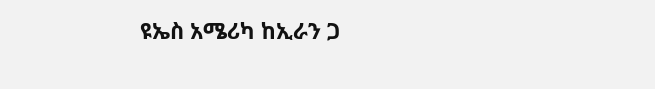ዩኤስ አሜሪካ ከኢራን ጋ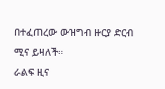በተፈጠረው ውዝግብ ዙርያ ድርብ ሚና ይዛለች።
ራልፍ ዚና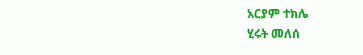አርያም ተክሌ
ሂሩት መለሰ